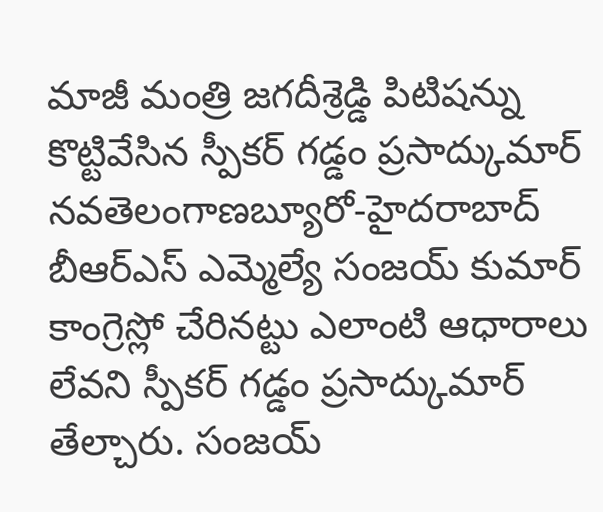మాజీ మంత్రి జగదీశ్రెడ్డి పిటిషన్ను కొట్టివేసిన స్పీకర్ గడ్డం ప్రసాద్కుమార్
నవతెలంగాణబ్యూరో-హైదరాబాద్
బీఆర్ఎస్ ఎమ్మెల్యే సంజయ్ కుమార్ కాంగ్రెస్లో చేరినట్టు ఎలాంటి ఆధారాలు లేవని స్పీకర్ గడ్డం ప్రసాద్కుమార్ తేల్చారు. సంజయ్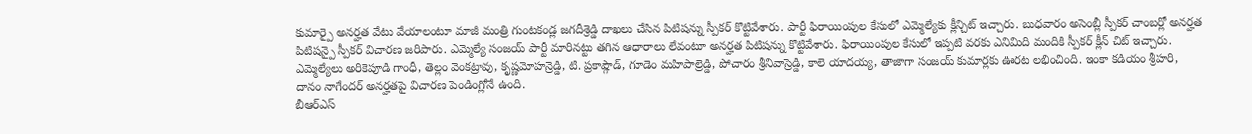కుమార్పై అనర్హత వేటు వేయాలంటూ మాజీ మంత్రి గుంటకండ్ల జగదీశ్రెడ్డి దాఖలు చేసిన పిటిషన్ను స్పీకర్ కొట్టివేశారు. పార్టీ ఫిరాయింపుల కేసులో ఎమ్మెల్యేకు క్లీన్చిట్ ఇచ్చారు. బుధవారం అసెంబ్లీ స్పీకర్ చాంబర్లో అనర్హత పిటిషన్పై స్పీకర్ విచారణ జరిపారు. ఎమ్మెల్యే సంజయ్ పార్టీ మారినట్టు తగిన ఆధారాలు లేవంటూ అనర్హత పిటిషన్ను కొట్టివేశారు. ఫిరాయింపుల కేసులో ఇప్పటి వరకు ఎనిమిది మందికి స్పీకర్ క్లీన్ చిట్ ఇచ్చారు. ఎమ్మెల్యేలు అరికెపూడి గాంధీ, తెల్లం వెంకట్రావు, కృష్ణమోహన్రెడ్డి, టి. ప్రకాష్గౌడ్, గూడెం మహిపాల్రెడ్డి, పోచారం శ్రీనివాస్రెడ్డి, కాలె యాదయ్య, తాజాగా సంజయ్ కుమార్లకు ఊరట లభించింది. ఇంకా కడియం శ్రీహరి, దానం నాగేందర్ అనర్హతపై విచారణ పెండింగ్లోనే ఉంది.
బీఆర్ఎస్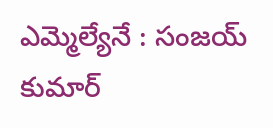ఎమ్మెల్యేనే : సంజయ్ కుమార్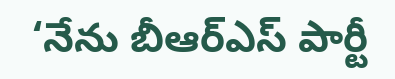‘నేను బీఆర్ఎస్ పార్టీ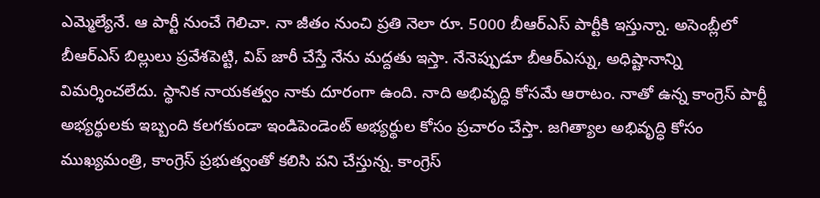ఎమ్మెల్యేనే. ఆ పార్టీ నుంచే గెలిచా. నా జీతం నుంచి ప్రతి నెలా రూ. 5000 బీఆర్ఎస్ పార్టీకి ఇస్తున్నా. అసెంబ్లీలో బీఆర్ఎస్ బిల్లులు ప్రవేశపెట్టి, విప్ జారీ చేస్తే నేను మద్దతు ఇస్తా. నేనెప్పుడూ బీఆర్ఎస్ను, అధిష్టానాన్ని విమర్శించలేదు. స్థానిక నాయకత్వం నాకు దూరంగా ఉంది. నాది అభివృద్ధి కోసమే ఆరాటం. నాతో ఉన్న కాంగ్రెస్ పార్టీ అభ్యర్థులకు ఇబ్బంది కలగకుండా ఇండిపెండెంట్ అభ్యర్థుల కోసం ప్రచారం చేస్తా. జగిత్యాల అభివృద్ధి కోసం ముఖ్యమంత్రి, కాంగ్రెస్ ప్రభుత్వంతో కలిసి పని చేస్తున్న. కాంగ్రెస్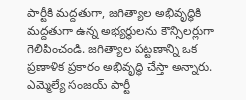పార్టీకి మద్దతుగా, జగిత్యాల అభివృద్ధికి మద్దతుగా ఉన్న అభ్యర్థులను కౌన్సిలర్లుగా గెలిపించండి. జగిత్యాల పట్టణాన్ని ఒక ప్రణాళిక ప్రకారం అభివృద్ధి చేస్తా అన్నారు.
ఎమ్మెల్యే సంజయ్ పార్టీ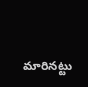మారినట్టు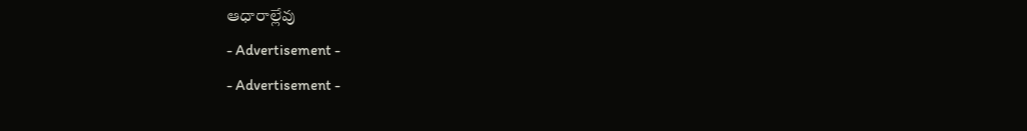ఆధారాల్లేవు
- Advertisement -
- Advertisement -